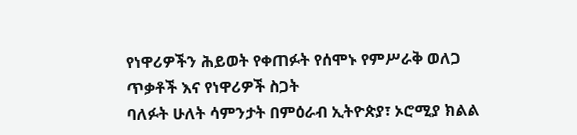የነዋሪዎችን ሕይወት የቀጠፉት የሰሞኑ የምሥራቅ ወለጋ ጥቃቶች እና የነዋሪዎች ስጋት
ባለፉት ሁለት ሳምንታት በምዕራብ ኢትዮጵያ፣ ኦሮሚያ ክልል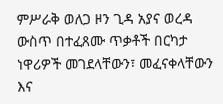ምሥራቅ ወለጋ ዞን ጊዳ አያና ወረዳ ውስጥ በተፈጸሙ ጥቃቶች በርካታ ነዋሪዎች መገደላቸውን፣ መፈናቀላቸውን እና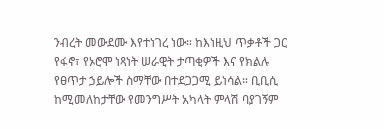ንብረት መውደሙ እየተነገረ ነው። ከእነዚህ ጥቃቶች ጋር የፋኖ፣ የኦሮሞ ነጻነት ሠራዊት ታጣቂዎች እና የክልሉ የፀጥታ ኃይሎች ስማቸው በተደጋጋሚ ይነሳል። ቢቢሲ ከሚመለከታቸው የመንግሥት አካላት ምላሽ ባያገኝም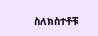ስለክስተቶቹ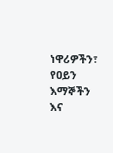ነዋሪዎችን፣ የዐይን እማኞችን እና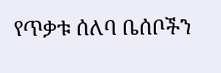የጥቃቱ ሰለባ ቤሰቦችን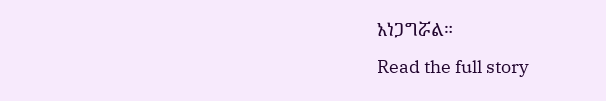አነጋግሯል።
Read the full story